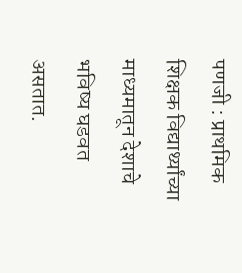पणजी : प्राथमिक शिक्षक विद्यार्थ्यांच्या माध्यमातून देशाचे भविष्य घडवत असतात.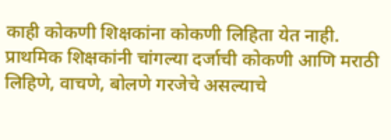काही कोकणी शिक्षकांना कोकणी लिहिता येत नाही. प्राथमिक शिक्षकांनी चांगल्या दर्जाची कोकणी आणि मराठी लिहिणे, वाचणे, बोलणे गरजेचे असल्याचे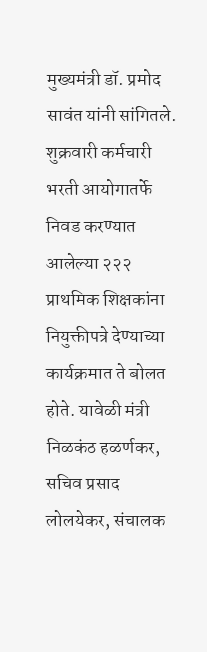मुख्यमंत्री डॉ. प्रमोद सावंत यांनी सांगितले.
शुक्रवारी कर्मचारी भरती आयोगातर्फे निवड करण्यात आलेल्या २२२ प्राथमिक शिक्षकांना नियुक्तीपत्रे देण्याच्या कार्यक्रमात ते बोलत होते. यावेळी मंत्री निळकंठ हळर्णकर, सचिव प्रसाद लोलयेकर, संचालक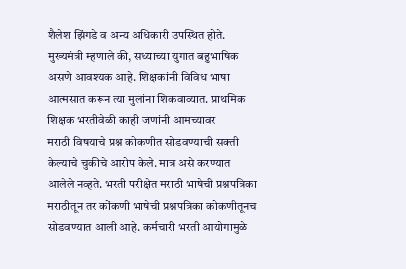शैलेश झिंगडे व अन्य अधिकारी उपस्थित होते.
मुख्यमंत्री म्हणाले की, सध्याच्या युगात बहुभाषिक असणे आवश्यक आहे. शिक्षकांनी विविध भाषा आत्मसात करून त्या मुलांना शिकवाव्यात. प्राथमिक शिक्षक भरतीवेळी काही जणांनी आमच्यावर
मराठी विषयाचे प्रश्न कोकणीत सोडवण्याची सक्ती केल्याचे चुकीचे आरोप केले. मात्र असे करण्यात आलेले नव्हते. भरती परीक्षेत मराठी भाषेची प्रश्नपत्रिका मराठीतून तर कोंकणी भाषेची प्रश्नपत्रिका कोकणीतूनच सोडवण्यात आली आहे. कर्मचारी भरती आयोगामुळे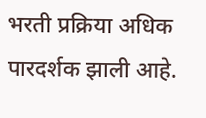भरती प्रक्रिया अधिक पारदर्शक झाली आहे.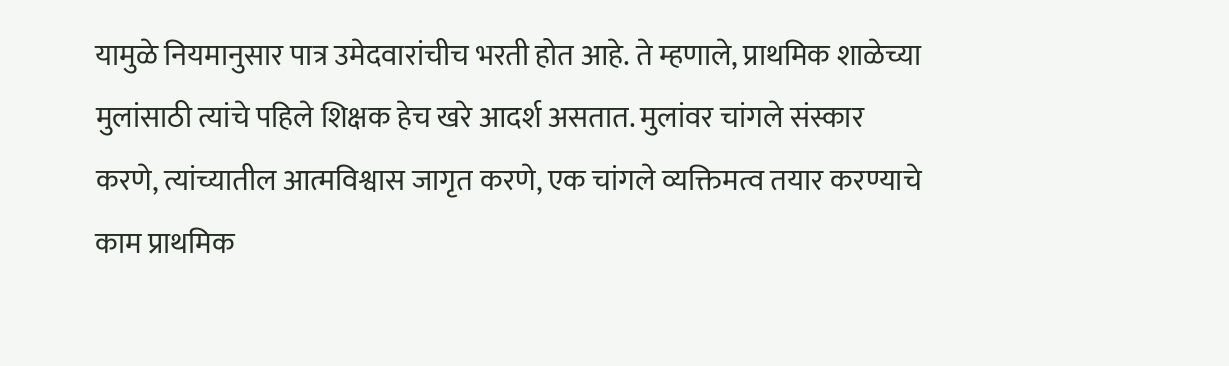यामुळे नियमानुसार पात्र उमेदवारांचीच भरती होत आहे. ते म्हणाले, प्राथमिक शाळेच्या मुलांसाठी त्यांचे पहिले शिक्षक हेच खरे आदर्श असतात. मुलांवर चांगले संस्कार करणे, त्यांच्यातील आत्मविश्वास जागृत करणे, एक चांगले व्यक्तिमत्व तयार करण्याचे काम प्राथमिक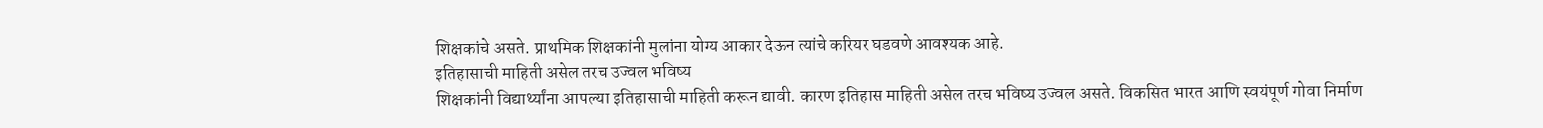शिक्षकांचे असते. प्राथमिक शिक्षकांनी मुलांना योग्य आकार देऊन त्यांचे करियर घडवणे आवश्यक आहे.
इतिहासाची माहिती असेल तरच उज्वल भविष्य
शिक्षकांनी विद्यार्थ्यांना आपल्या इतिहासाची माहिती करून द्यावी. कारण इतिहास माहिती असेल तरच भविष्य उज्वल असते. विकसित भारत आणि स्वयंपूर्ण गोवा निर्माण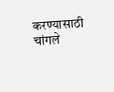करण्यासाठी चांगले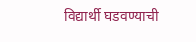विद्यार्थी घडवण्याची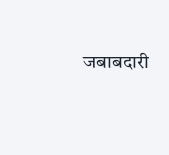जबाबदारी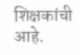शिक्षकांची आहे.